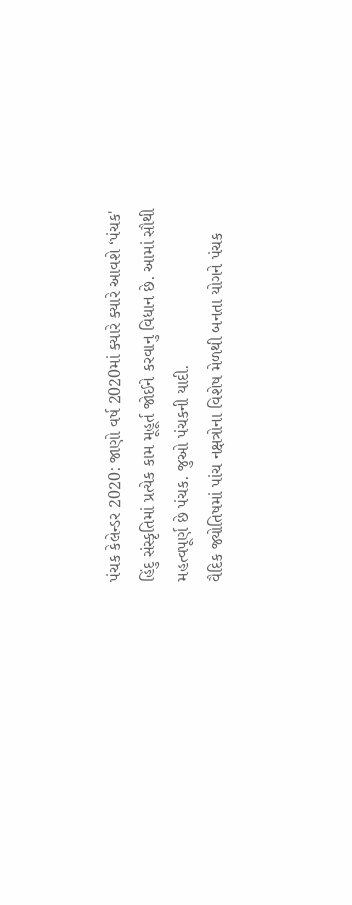પંચક કેલેન્ડર 2020: જાણો વર્ષ 2020માં ક્યારે ક્યારે આવશે ‘પંચક'
હિંદુ સંસ્કૃતિમાં પ્રત્યેક કામ મૂહૂર્ત જોઈને કરવાનુ વિધાન છે. આમાં સૌથી મહત્વપૂર્ણ છે પંચક. જુઓ પંચકની યાદી.
વૈદિક જ્યોતિષમાં પાંચ નક્ષત્રોના વિશેષ મેળથી બનતા યોગને પંચક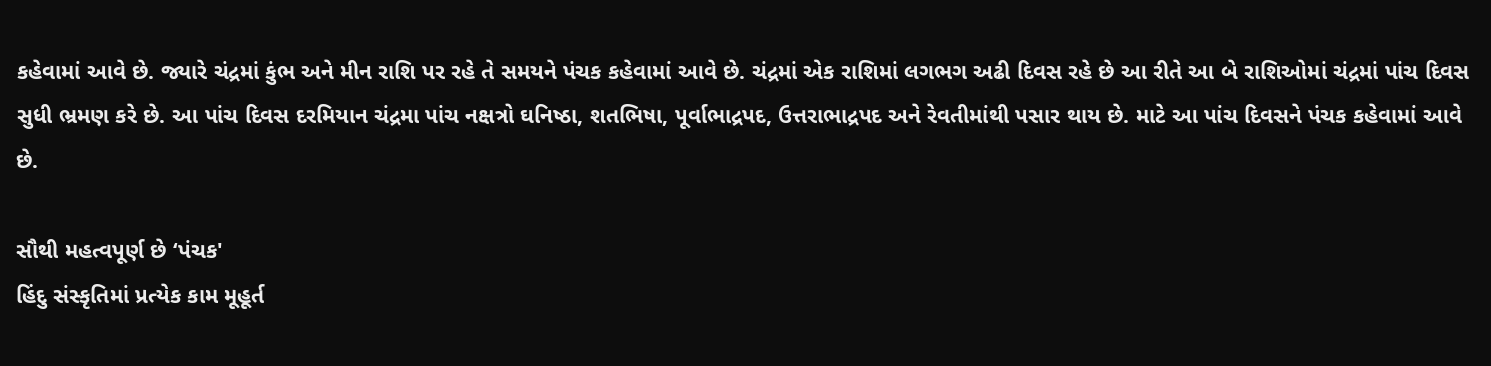કહેવામાં આવે છે. જ્યારે ચંદ્રમાં કુંભ અને મીન રાશિ પર રહે તે સમયને પંચક કહેવામાં આવે છે. ચંદ્રમાં એક રાશિમાં લગભગ અઢી દિવસ રહે છે આ રીતે આ બે રાશિઓમાં ચંદ્રમાં પાંચ દિવસ સુધી ભ્રમણ કરે છે. આ પાંચ દિવસ દરમિયાન ચંદ્રમા પાંચ નક્ષત્રો ઘનિષ્ઠા, શતભિષા, પૂર્વાભાદ્રપદ, ઉત્તરાભાદ્રપદ અને રેવતીમાંથી પસાર થાય છે. માટે આ પાંચ દિવસને પંચક કહેવામાં આવે છે.

સૌથી મહત્વપૂર્ણ છે ‘પંચક'
હિંદુ સંસ્કૃતિમાં પ્રત્યેક કામ મૂહૂર્ત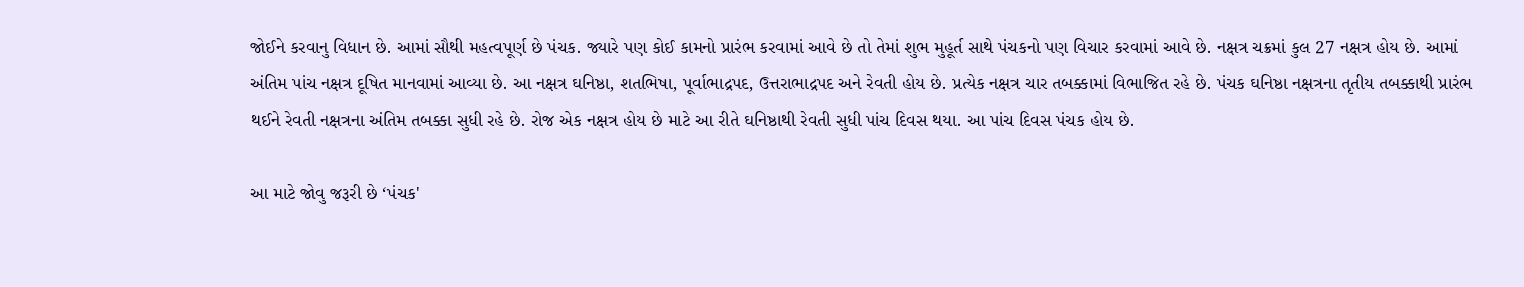જોઈને કરવાનુ વિધાન છે. આમાં સૌથી મહત્વપૂર્ણ છે પંચક. જ્યારે પણ કોઈ કામનો પ્રારંભ કરવામાં આવે છે તો તેમાં શુભ મુહૂર્ત સાથે પંચકનો પણ વિચાર કરવામાં આવે છે. નક્ષત્ર ચક્રમાં કુલ 27 નક્ષત્ર હોય છે. આમાં અંતિમ પાંચ નક્ષત્ર દૂષિત માનવામાં આવ્યા છે. આ નક્ષત્ર ઘનિષ્ઠા, શતભિષા, પૂર્વાભાદ્રપદ, ઉત્તરાભાદ્રપદ અને રેવતી હોય છે. પ્રત્યેક નક્ષત્ર ચાર તબક્કામાં વિભાજિત રહે છે. પંચક ઘનિષ્ઠા નક્ષત્રના તૃતીય તબક્કાથી પ્રારંભ થઈને રેવતી નક્ષત્રના અંતિમ તબક્કા સુધી રહે છે. રોજ એક નક્ષત્ર હોય છે માટે આ રીતે ઘનિષ્ઠાથી રેવતી સુધી પાંચ દિવસ થયા. આ પાંચ દિવસ પંચક હોય છે.

આ માટે જોવુ જરૂરી છે ‘પંચક'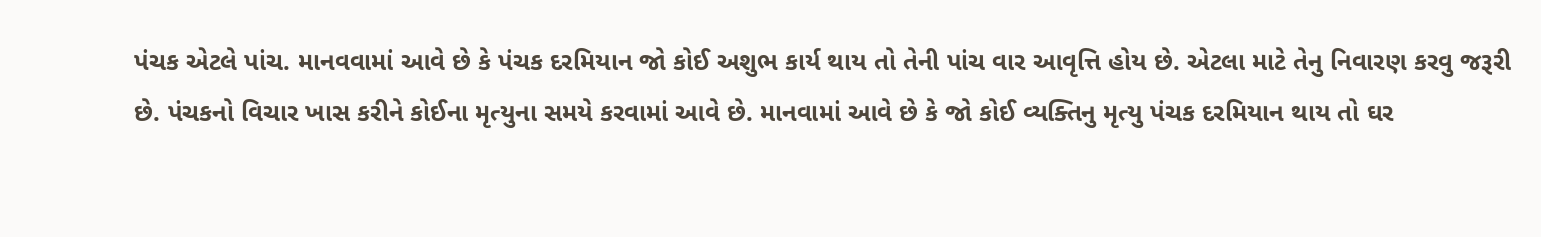પંચક એટલે પાંચ. માનવવામાં આવે છે કે પંચક દરમિયાન જો કોઈ અશુભ કાર્ય થાય તો તેની પાંચ વાર આવૃત્તિ હોય છે. એટલા માટે તેનુ નિવારણ કરવુ જરૂરી છે. પંચકનો વિચાર ખાસ કરીને કોઈના મૃત્યુના સમયે કરવામાં આવે છે. માનવામાં આવે છે કે જો કોઈ વ્યક્તિનુ મૃત્યુ પંચક દરમિયાન થાય તો ઘર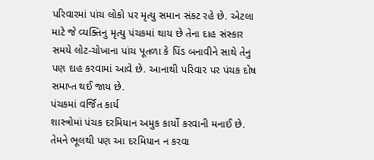પરિવારમાં પાંચ લોકો પર મૃત્યુ સમાન સંકટ રહે છે. એટલા માટે જે વ્યક્તિનુ મૃત્યુ પંચકમાં થાય છે તેના દાહ સંસ્કાર સમયે લોટ-ચોખાના પાંચ પૂતળા કે પિંડ બનાવીને સાથે તેનુ પણ દાહ કરવામાં આવે છે. આનાથી પરિવાર પર પંચક દોષ સમાપ્ત થઈ જાય છે.
પંચકમાં વર્જિત કાર્ય
શાસ્ત્રોમાં પંચક દરમિયાન અમુક કાર્યો કરવાની મનાઈ છે. તેમને ભૂલથી પણ આ દરમિયાન ન કરવા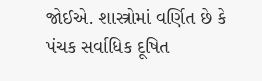જોઈએ. શાસ્ત્રોમાં વર્ણિત છે કે પંચક સર્વાધિક દૂષિત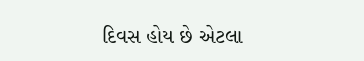દિવસ હોય છે એટલા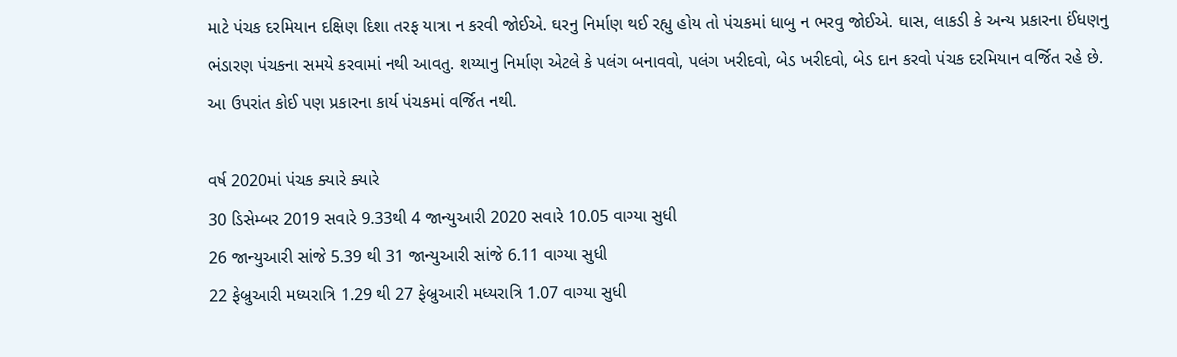માટે પંચક દરમિયાન દક્ષિણ દિશા તરફ યાત્રા ન કરવી જોઈએ. ઘરનુ નિર્માણ થઈ રહ્યુ હોય તો પંચકમાં ધાબુ ન ભરવુ જોઈએ. ઘાસ, લાકડી કે અન્ય પ્રકારના ઈંધણનુ ભંડારણ પંચકના સમયે કરવામાં નથી આવતુ. શય્યાનુ નિર્માણ એટલે કે પલંગ બનાવવો, પલંગ ખરીદવો, બેડ ખરીદવો, બેડ દાન કરવો પંચક દરમિયાન વર્જિત રહે છે. આ ઉપરાંત કોઈ પણ પ્રકારના કાર્ય પંચકમાં વર્જિત નથી.

વર્ષ 2020માં પંચક ક્યારે ક્યારે
30 ડિસેમ્બર 2019 સવારે 9.33થી 4 જાન્યુઆરી 2020 સવારે 10.05 વાગ્યા સુધી
26 જાન્યુઆરી સાંજે 5.39 થી 31 જાન્યુઆરી સાંજે 6.11 વાગ્યા સુધી
22 ફેબ્રુઆરી મધ્યરાત્રિ 1.29 થી 27 ફેબ્રુઆરી મધ્યરાત્રિ 1.07 વાગ્યા સુધી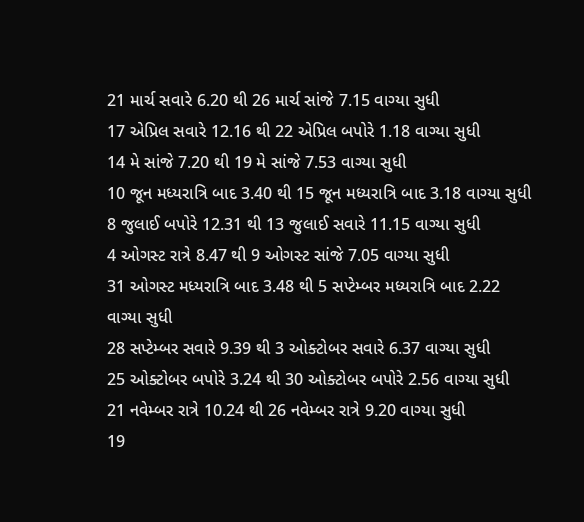21 માર્ચ સવારે 6.20 થી 26 માર્ચ સાંજે 7.15 વાગ્યા સુધી
17 એપ્રિલ સવારે 12.16 થી 22 એપ્રિલ બપોરે 1.18 વાગ્યા સુધી
14 મે સાંજે 7.20 થી 19 મે સાંજે 7.53 વાગ્યા સુધી
10 જૂન મધ્યરાત્રિ બાદ 3.40 થી 15 જૂન મધ્યરાત્રિ બાદ 3.18 વાગ્યા સુધી
8 જુલાઈ બપોરે 12.31 થી 13 જુલાઈ સવારે 11.15 વાગ્યા સુધી
4 ઓગસ્ટ રાત્રે 8.47 થી 9 ઓગસ્ટ સાંજે 7.05 વાગ્યા સુધી
31 ઓગસ્ટ મધ્યરાત્રિ બાદ 3.48 થી 5 સપ્ટેમ્બર મધ્યરાત્રિ બાદ 2.22 વાગ્યા સુધી
28 સપ્ટેમ્બર સવારે 9.39 થી 3 ઓક્ટોબર સવારે 6.37 વાગ્યા સુધી
25 ઓક્ટોબર બપોરે 3.24 થી 30 ઓક્ટોબર બપોરે 2.56 વાગ્યા સુધી
21 નવેમ્બર રાત્રે 10.24 થી 26 નવેમ્બર રાત્રે 9.20 વાગ્યા સુધી
19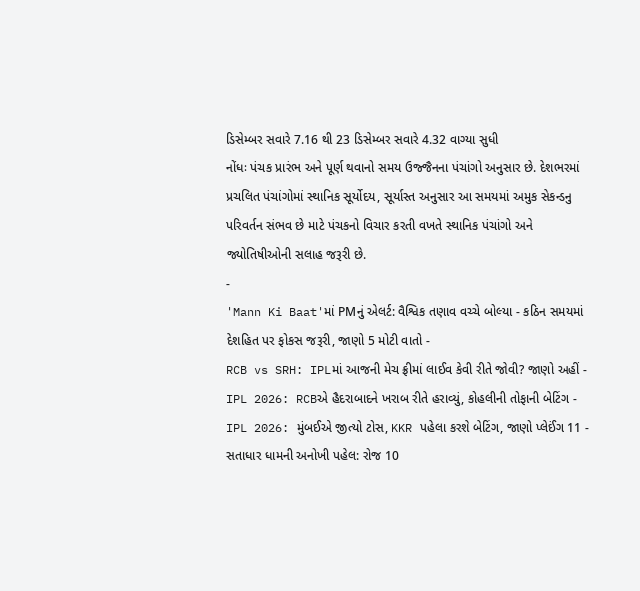ડિસેમ્બર સવારે 7.16 થી 23 ડિસેમ્બર સવારે 4.32 વાગ્યા સુધી
નોંધઃ પંચક પ્રારંભ અને પૂર્ણ થવાનો સમય ઉજ્જૈનના પંચાંગો અનુસાર છે. દેશભરમાં પ્રચલિત પંચાંગોમાં સ્થાનિક સૂર્યોદય, સૂર્યાસ્ત અનુસાર આ સમયમાં અમુક સેકન્ડનુ પરિવર્તન સંભવ છે માટે પંચકનો વિચાર કરતી વખતે સ્થાનિક પંચાંગો અને જ્યોતિષીઓની સલાહ જરૂરી છે.
-
'Mann Ki Baat'માં PMનું એલર્ટ: વૈશ્વિક તણાવ વચ્ચે બોલ્યા - કઠિન સમયમાં દેશહિત પર ફોકસ જરૂરી, જાણો 5 મોટી વાતો -
RCB vs SRH: IPLમાં આજની મેચ ફ્રીમાં લાઈવ કેવી રીતે જોવી? જાણો અહીં -
IPL 2026: RCBએ હૈદરાબાદને ખરાબ રીતે હરાવ્યું, કોહલીની તોફાની બેટિંગ -
IPL 2026: મુંબઈએ જીત્યો ટોસ, KKR પહેલા કરશે બેટિંગ, જાણો પ્લેઈંગ 11 -
સતાધાર ધામની અનોખી પહેલ: રોજ 10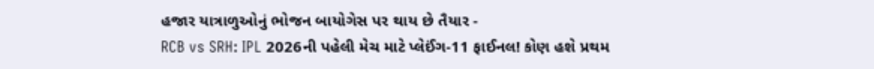હજાર યાત્રાળુઓનું ભોજન બાયોગેસ પર થાય છે તૈયાર -
RCB vs SRH: IPL 2026ની પહેલી મેચ માટે પ્લેઈંગ-11 ફાઈનલ! કોણ હશે પ્રથમ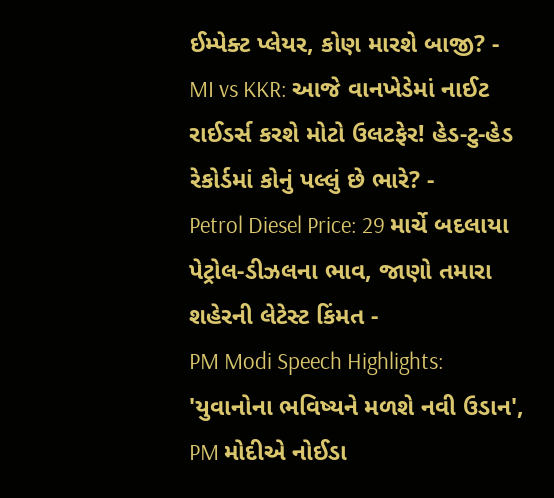ઈમ્પેક્ટ પ્લેયર, કોણ મારશે બાજી? -
MI vs KKR: આજે વાનખેડેમાં નાઈટ રાઈડર્સ કરશે મોટો ઉલટફેર! હેડ-ટુ-હેડ રેકોર્ડમાં કોનું પલ્લું છે ભારે? -
Petrol Diesel Price: 29 માર્ચે બદલાયા પેટ્રોલ-ડીઝલના ભાવ, જાણો તમારા શહેરની લેટેસ્ટ કિંમત -
PM Modi Speech Highlights: 'યુવાનોના ભવિષ્યને મળશે નવી ઉડાન', PM મોદીએ નોઈડા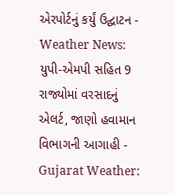એરપોર્ટનું કર્યું ઉદ્ઘાટન -
Weather News: યુપી-એમપી સહિત 9 રાજ્યોમાં વરસાદનું એલર્ટ, જાણો હવામાન વિભાગની આગાહી -
Gujarat Weather: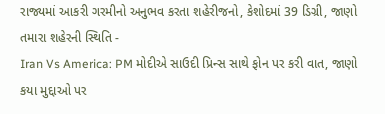રાજ્યમાં આકરી ગરમીનો અનુભવ કરતા શહેરીજનો, કેશોદમાં 39 ડિગ્રી, જાણો તમારા શહેરની સ્થિતિ -
Iran Vs America: PM મોદીએ સાઉદી પ્રિન્સ સાથે ફોન પર કરી વાત, જાણો કયા મુદ્દાઓ પર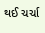થઈ ચર્ચા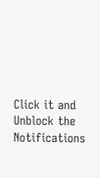Click it and Unblock the Notifications